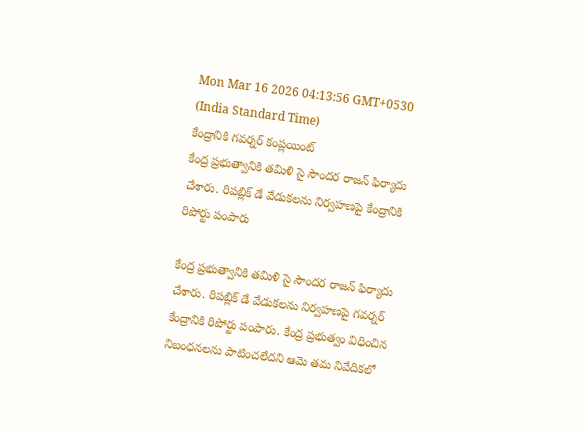Mon Mar 16 2026 04:13:56 GMT+0530 (India Standard Time)
కేంద్రానికి గవర్నర్ కంప్లయింట్
కేంద్ర ప్రభుత్వానికి తమిళి సై సౌందర రాజన్ ఫిర్యాదు చేశారు. రిపబ్లిక్ డే వేడుకలను నిర్వహణపై కేంద్రానికి రిపోర్టు పంపారు

కేంద్ర ప్రభుత్వానికి తమిళి సై సౌందర రాజన్ ఫిర్యాదు చేశారు. రిపబ్లిక్ డే వేడుకలను నిర్వహణపై గవర్నర్ కేంద్రానికి రిపోర్టు పంపారు. కేంద్ర ప్రభుత్వం విధించిన నిబంధనలను పాటించలేదని ఆమె తమ నివేదికలో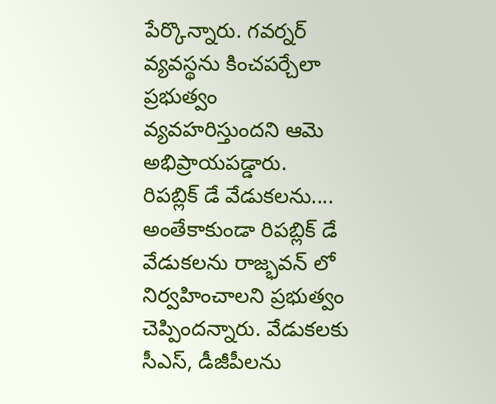పేర్కొన్నారు. గవర్నర్ వ్యవస్థను కించపర్చేలా ప్రభుత్వం వ్యవహరిస్తుందని ఆమె అభిప్రాయపడ్డారు.
రిపబ్లిక్ డే వేడుకలను....
అంతేకాకుండా రిపబ్లిక్ డే వేడుకలను రాజ్భవన్ లో నిర్వహించాలని ప్రభుత్వం చెప్పిందన్నారు. వేడుకలకు సీఎస్, డీజీపీలను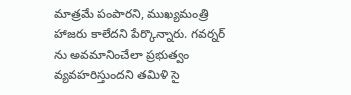మాత్రమే పంపారని, ముఖ్యమంత్రి హాజరు కాలేదని పేర్కొన్నారు. గవర్నర్ ను అవమానించేలా ప్రభుత్వం వ్యవహరిస్తుందని తమిళి సై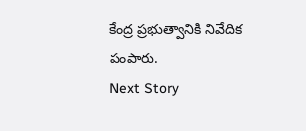కేంద్ర ప్రభుత్వానికి నివేదిక పంపారు.
Next Story